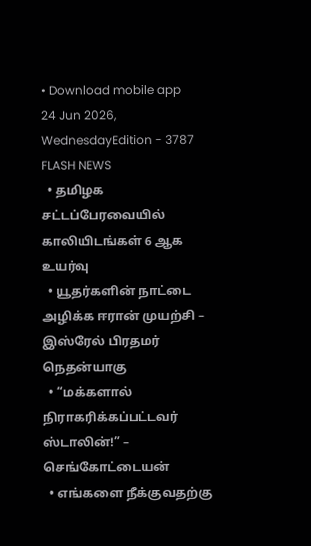• Download mobile app
24 Jun 2026, WednesdayEdition - 3787
FLASH NEWS
  • தமிழக சட்டப்பேரவையில் காலியிடங்கள் 6 ஆக உயர்வு
  • யூதர்களின் நாட்டை அழிக்க ஈரான் முயற்சி – இஸ்ரேல் பிரதமர் நெதன்யாகு
  • “மக்களால் நிராகரிக்கப்பட்டவர் ஸ்டாலின்!” – செங்கோட்டையன்
  • எங்களை நீக்குவதற்கு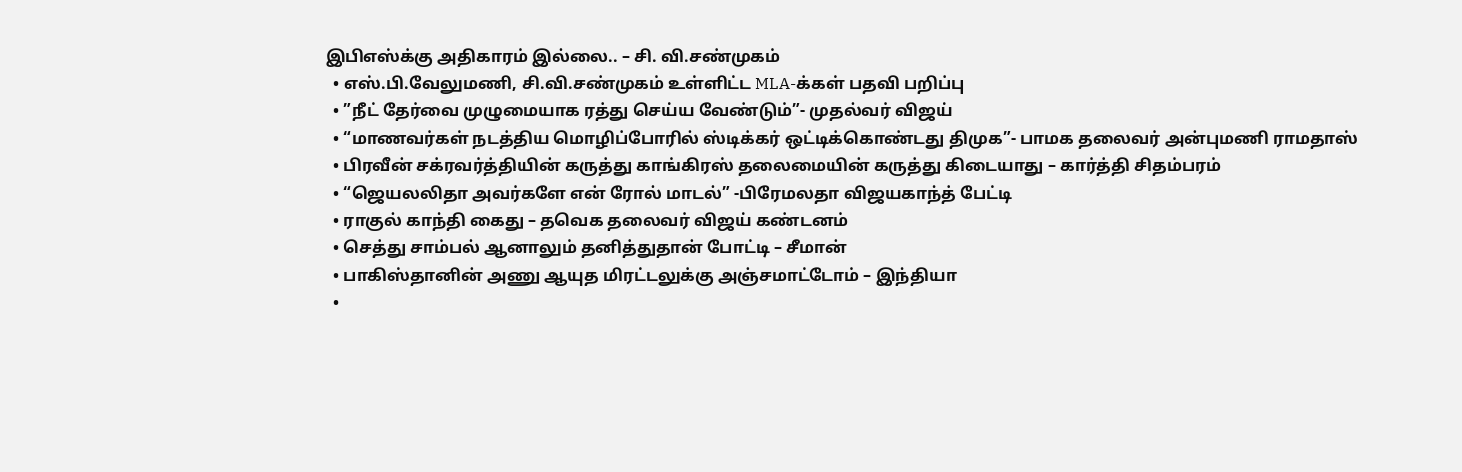இபிஎஸ்க்கு அதிகாரம் இல்லை.. – சி. வி.சண்முகம்
  • எஸ்.பி.வேலுமணி, சி.வி.சண்முகம் உள்ளிட்ட MLA-க்கள் பதவி பறிப்பு
  • ”நீட் தேர்வை முழுமையாக ரத்து செய்ய வேண்டும்”- முதல்வர் விஜய்
  • “மாணவர்கள் நடத்திய மொழிப்போரில் ஸ்டிக்கர் ஒட்டிக்கொண்டது திமுக”- பாமக தலைவர் அன்புமணி ராமதாஸ்
  • பிரவீன் சக்ரவர்த்தியின் கருத்து காங்கிரஸ் தலைமையின் கருத்து கிடையாது – கார்த்தி சிதம்பரம்
  • “ஜெயலலிதா அவர்களே என் ரோல் மாடல்” -பிரேமலதா விஜயகாந்த் பேட்டி
  • ராகுல் காந்தி கைது – தவெக தலைவர் விஜய் கண்டனம்
  • செத்து சாம்பல் ஆனாலும் தனித்துதான் போட்டி – சீமான்
  • பாகிஸ்தானின் அணு ஆயுத மிரட்டலுக்கு அஞ்சமாட்டோம் – இந்தியா
  •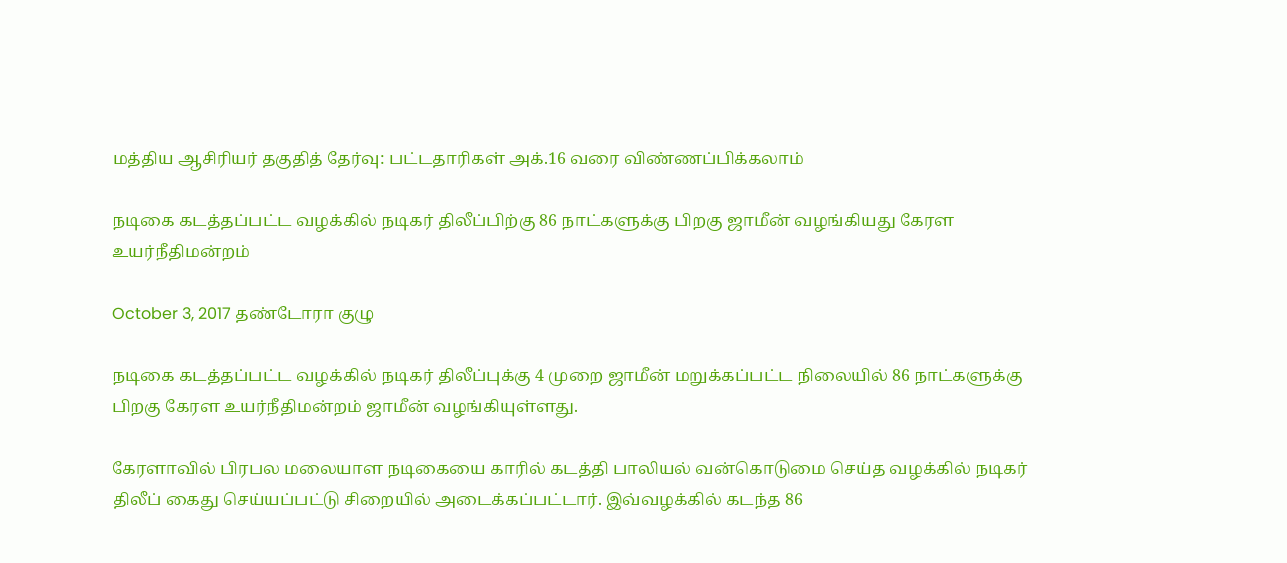மத்திய ஆசிரியர் தகுதித் தேர்வு: பட்டதாரிகள் அக்.16 வரை விண்ணப்பிக்கலாம்

நடிகை கடத்தப்பட்ட வழக்கில் நடிகர் திலீப்பிற்கு 86 நாட்களுக்கு பிறகு ஜாமீன் வழங்கியது கேரள உயர்நீதிமன்றம்

October 3, 2017 தண்டோரா குழு

நடிகை கடத்தப்பட்ட வழக்கில் நடிகர் திலீப்புக்கு 4 முறை ஜாமீன் மறுக்கப்பட்ட நிலையில் 86 நாட்களுக்கு பிறகு கேரள உயர்நீதிமன்றம் ஜாமீன் வழங்கியுள்ளது.

கேரளாவில் பிரபல மலையாள நடிகையை காரில் கடத்தி பாலியல் வன்கொடுமை செய்த வழக்கில் நடிகர் திலீப் கைது செய்யப்பட்டு சிறையில் அடைக்கப்பட்டார். இவ்வழக்கில் கடந்த 86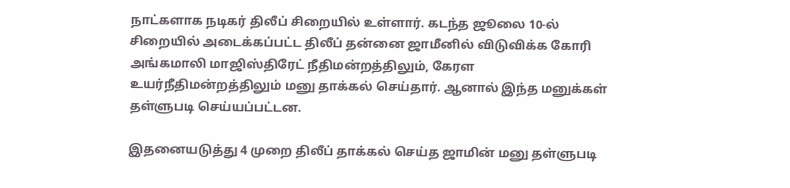நாட்களாக நடிகர் திலீப் சிறையில் உள்ளார். கடந்த ஜூலை 10-ல் சிறையில் அடைக்கப்பட்ட திலீப் தன்னை ஜாமீனில் விடுவிக்க கோரி அங்கமாலி மாஜிஸ்திரேட் நீதிமன்றத்திலும், கேரள உயர்நீதிமன்றத்திலும் மனு தாக்கல் செய்தார். ஆனால் இந்த மனுக்கள் தள்ளுபடி செய்யப்பட்டன.

இதனையடுத்து 4 முறை திலீப் தாக்கல் செய்த ஜாமின் மனு தள்ளுபடி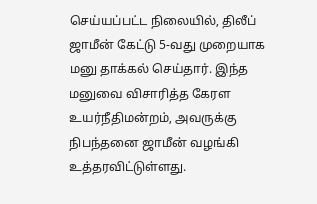செய்யப்பட்ட நிலையில், திலீப் ஜாமீன் கேட்டு 5-வது முறையாக மனு தாக்கல் செய்தார். இந்த மனுவை விசாரித்த கேரள உயர்நீதிமன்றம், அவருக்கு நிபந்தனை ஜாமீன் வழங்கி உத்தரவிட்டுள்ளது.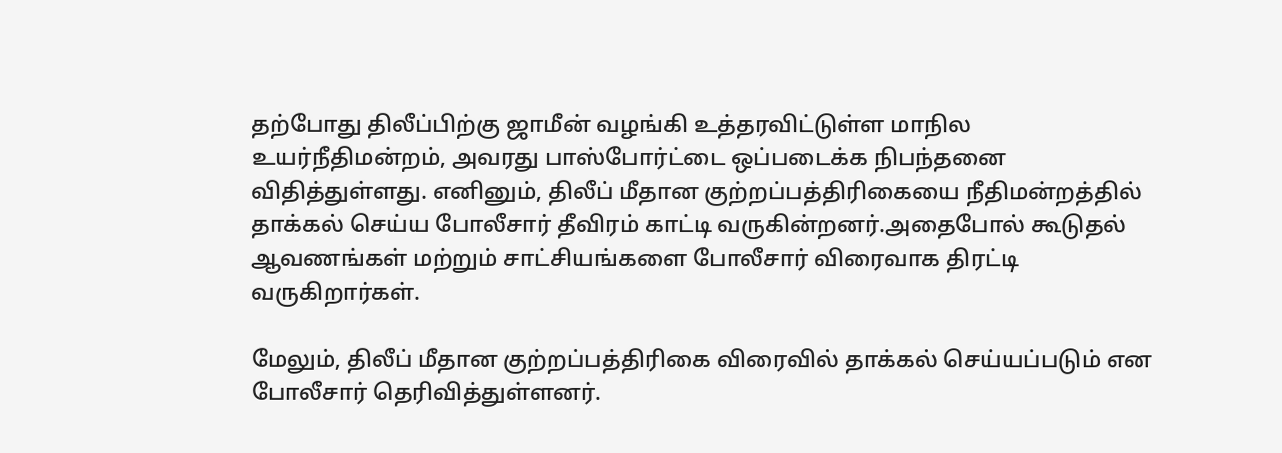தற்போது திலீப்பிற்கு ஜாமீன் வழங்கி உத்தரவிட்டுள்ள மாநில உயர்நீதிமன்றம், அவரது பாஸ்போர்ட்டை ஒப்படைக்க நிபந்தனை விதித்துள்ளது. எனினும், திலீப் மீதான குற்றப்பத்திரிகையை நீதிமன்றத்தில் தாக்கல் செய்ய போலீசார் தீவிரம் காட்டி வருகின்றனர்.அதைபோல் கூடுதல் ஆவணங்கள் மற்றும் சாட்சியங்களை போலீசார் விரைவாக திரட்டி வருகிறார்கள்.

மேலும், திலீப் மீதான குற்றப்பத்திரிகை விரைவில் தாக்கல் செய்யப்படும் என போலீசார் தெரிவித்துள்ளனர்.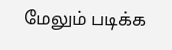மேலும் படிக்க